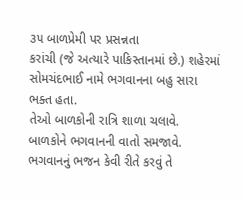૩૫ બાળપ્રેમી પર પ્રસન્નતા
કરાંચી (જે અત્યારે પાકિસ્તાનમાં છે.) શહેરમાં સોમચંદભાઈ નામે ભગવાનના બહુ સારા ભક્ત હતા.
તેઓ બાળકોની રાત્રિ શાળા ચલાવે.
બાળકોને ભગવાનની વાતો સમજાવે.
ભગવાનનું ભજન કેવી રીતે કરવું તે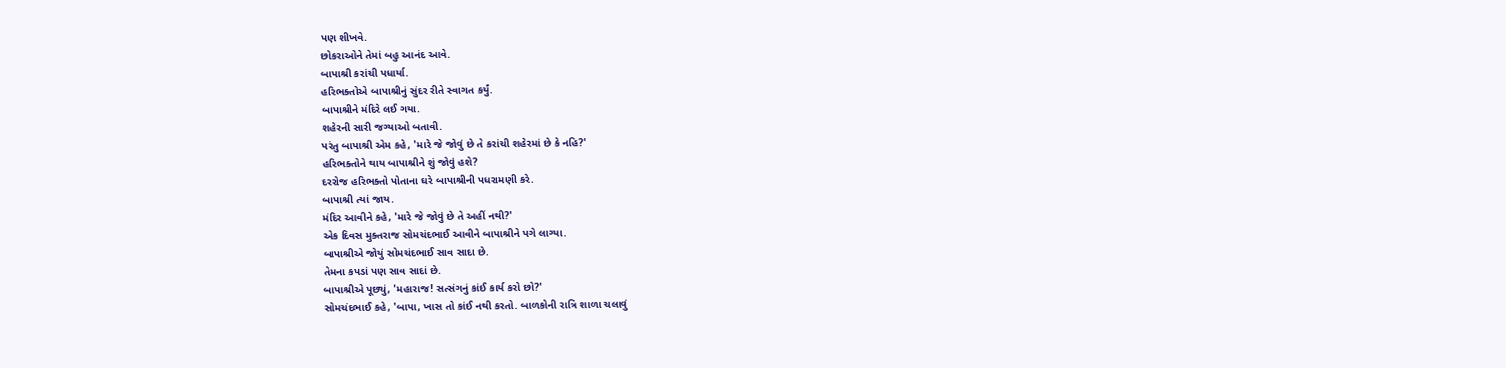પણ શીખવે.
છોકરાઓને તેમાં બહુ આનંદ આવે.
બાપાશ્રી કરાંચી પધાર્યા.
હરિભક્તોએ બાપાશ્રીનું સુંદર રીતે સ્વાગત કર્યું.
બાપાશ્રીને મંદિરે લઈ ગયા.
શહેરની સારી જગ્યાઓ બતાવી.
પરંતુ બાપાશ્રી એમ કહે, 'મારે જે જોવું છે તે કરાંચી શહેરમાં છે કે નહિ?'
હરિભક્તોને થાય બાપાશ્રીને શું જોવું હશે?
દરરોજ હરિભક્તો પોતાના ઘરે બાપાશ્રીની પધરામણી કરે.
બાપાશ્રી ત્યાં જાય.
મંદિર આવીને કહે, 'મારે જે જોવું છે તે અહીં નથી?'
એક દિવસ મુક્તરાજ સોમચંદભાઈ આવીને બાપાશ્રીને પગે લાગ્યા.
બાપાશ્રીએ જોયું સોમચંદભાઈ સાવ સાદા છે.
તેમના કપડાં પણ સાવ સાદાં છે.
બાપાશ્રીએ પૂછ્યું, 'મહારાજ! સત્સંગનું કાંઈ કાર્ય કરો છો?'
સોમચંદભાઈ કહે, 'બાપા, ખાસ તો કાંઈ નથી કરતો. બાળકોની રાત્રિ શાળા ચલાવું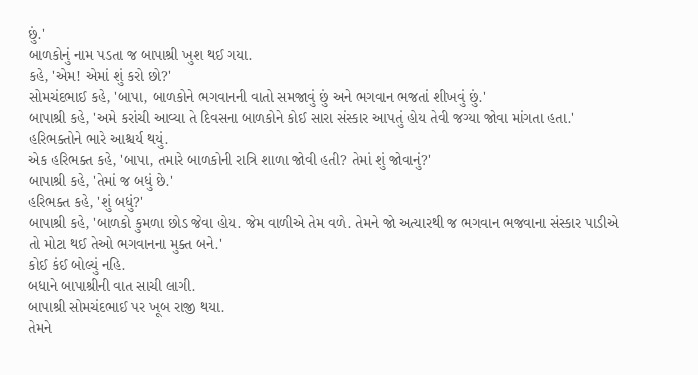છું.'
બાળકોનું નામ પડતા જ બાપાશ્રી ખુશ થઈ ગયા.
કહે, 'એમ! એમાં શું કરો છો?'
સોમચંદભાઈ કહે, 'બાપા, બાળકોને ભગવાનની વાતો સમજાવું છું અને ભગવાન ભજતાં શીખવું છું.'
બાપાશ્રી કહે, 'અમે કરાંચી આવ્યા તે દિવસના બાળકોને કોઈ સારા સંસ્કાર આપતું હોય તેવી જગ્યા જોવા માંગતા હતા.'
હરિભક્તોને ભારે આશ્ચર્ય થયું.
એક હરિભક્ત કહે, 'બાપા, તમારે બાળકોની રાત્રિ શાળા જોવી હતી? તેમાં શું જોવાનું?'
બાપાશ્રી કહે, 'તેમાં જ બધું છે.'
હરિભક્ત કહે, 'શું બધું?'
બાપાશ્રી કહે, 'બાળકો કુમળા છોડ જેવા હોય. જેમ વાળીએ તેમ વળે. તેમને જો અત્યારથી જ ભગવાન ભજવાના સંસ્કાર પાડીએ તો મોટા થઈ તેઓ ભગવાનના મુક્ત બને.'
કોઈ કંઈ બોલ્યું નહિ.
બધાને બાપાશ્રીની વાત સાચી લાગી.
બાપાશ્રી સોમચંદભાઈ પર ખૂબ રાજી થયા.
તેમને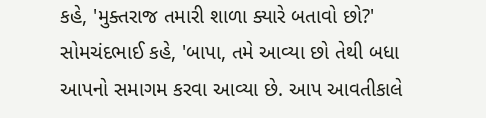કહે, 'મુક્તરાજ તમારી શાળા ક્યારે બતાવો છો?'
સોમચંદભાઈ કહે, 'બાપા, તમે આવ્યા છો તેથી બધા આપનો સમાગમ કરવા આવ્યા છે. આપ આવતીકાલે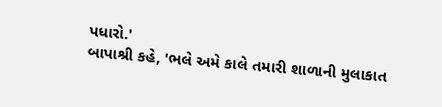પધારો.'
બાપાશ્રી કહે, 'ભલે અમે કાલે તમારી શાળાની મુલાકાત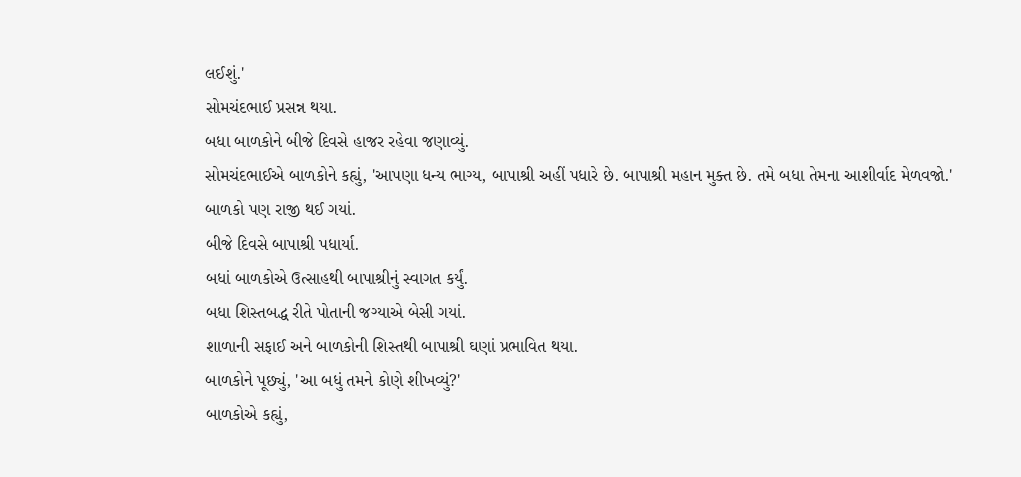લઈશું.'
સોમચંદભાઈ પ્રસન્ન થયા.
બધા બાળકોને બીજે દિવસે હાજર રહેવા જણાવ્યું.
સોમચંદભાઈએ બાળકોને કહ્યું, 'આપણા ધન્ય ભાગ્ય, બાપાશ્રી અહીં પધારે છે. બાપાશ્રી મહાન મુક્ત છે. તમે બધા તેમના આશીર્વાદ મેળવજો.'
બાળકો પણ રાજી થઈ ગયાં.
બીજે દિવસે બાપાશ્રી પધાર્યા.
બધાં બાળકોએ ઉત્સાહથી બાપાશ્રીનું સ્વાગત કર્યું.
બધા શિસ્તબદ્ધ રીતે પોતાની જગ્યાએ બેસી ગયાં.
શાળાની સફાઈ અને બાળકોની શિસ્તથી બાપાશ્રી ઘણાં પ્રભાવિત થયા.
બાળકોને પૂછ્યું, 'આ બધું તમને કોણે શીખવ્યું?'
બાળકોએ કહ્યું,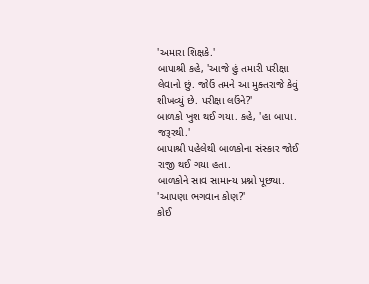'અમારા શિક્ષકે.'
બાપાશ્રી કહે, 'આજે હું તમારી પરીક્ષા લેવાનો છું. જોઉં તમને આ મુક્તરાજે કેવું શીખવ્યું છે. પરીક્ષા લઉંને?'
બાળકો ખુશ થઈ ગયા. કહે, 'હા બાપા. જરૂરથી.'
બાપાશ્રી પહેલેથી બાળકોના સંસ્કાર જોઈ રાજી થઈ ગયા હતા.
બાળકોને સાવ સામાન્ય પ્રશ્નો પૂછ્યા.
'આપણા ભગવાન કોણ?'
કોઈ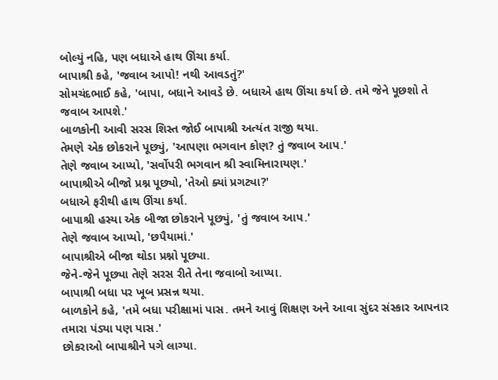બોલ્યું નહિ, પણ બધાએ હાથ ઊંચા કર્યા.
બાપાશ્રી કહે, 'જવાબ આપો! નથી આવડતું?'
સોમચંદભાઈ કહે, 'બાપા, બધાને આવડે છે. બધાએ હાથ ઊંચા કર્યા છે. તમે જેને પૂછશો તે જવાબ આપશે.'
બાળકોની આવી સરસ શિસ્ત જોઈ બાપાશ્રી અત્યંત રાજી થયા.
તેમણે એક છોકરાને પૂછ્યું, 'આપણા ભગવાન કોણ? તું જવાબ આપ.'
તેણે જવાબ આપ્યો, 'સર્વોપરી ભગવાન શ્રી સ્વામિનારાયણ.'
બાપાશ્રીએ બીજો પ્રશ્ન પૂછ્યો, 'તેઓ ક્યાં પ્રગટ્યા?'
બધાએ ફરીથી હાથ ઊંચા કર્યા.
બાપાશ્રી હસ્યા એક બીજા છોકરાને પૂછ્યું, 'તું જવાબ આપ.'
તેણે જવાબ આપ્યો, 'છપૈયામાં.'
બાપાશ્રીએ બીજા થોડા પ્રશ્નો પૂછ્યા.
જેને-જેને પૂછ્યા તેણે સરસ રીતે તેના જવાબો આપ્યા.
બાપાશ્રી બધા પર ખૂબ પ્રસન્ન થયા.
બાળકોને કહે, 'તમે બધા પરીક્ષામાં પાસ. તમને આવું શિક્ષણ અને આવા સુંદર સંસ્કાર આપનાર તમારા પંડ્યા પણ પાસ.'
છોકરાઓ બાપાશ્રીને પગે લાગ્યા.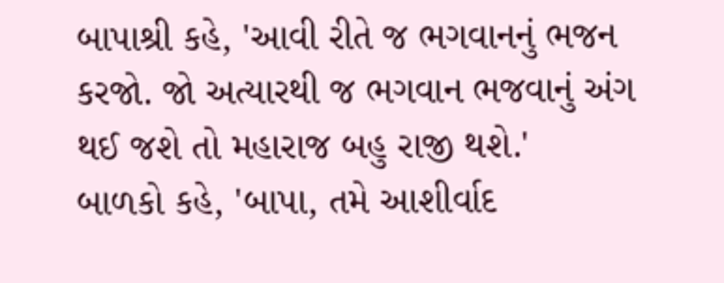બાપાશ્રી કહે, 'આવી રીતે જ ભગવાનનું ભજન કરજો. જો અત્યારથી જ ભગવાન ભજવાનું અંગ થઈ જશે તો મહારાજ બહુ રાજી થશે.'
બાળકો કહે, 'બાપા, તમે આશીર્વાદ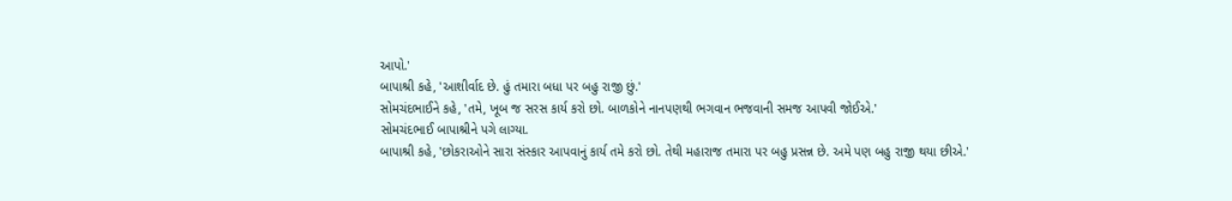આપો.'
બાપાશ્રી કહે, 'આશીર્વાદ છે. હું તમારા બધા પર બહુ રાજી છું.'
સોમચંદભાઈને કહે, 'તમે, ખૂબ જ સરસ કાર્ય કરો છો. બાળકોને નાનપણથી ભગવાન ભજવાની સમજ આપવી જોઈએ.'
સોમચંદભાઈ બાપાશ્રીને પગે લાગ્યા.
બાપાશ્રી કહે, 'છોકરાઓને સારા સંસ્કાર આપવાનું કાર્ય તમે કરો છો. તેથી મહારાજ તમારા પર બહુ પ્રસન્ન છે. અમે પણ બહુ રાજી થયા છીએ.'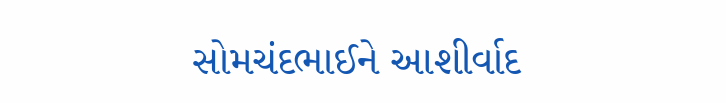સોમચંદભાઈને આશીર્વાદ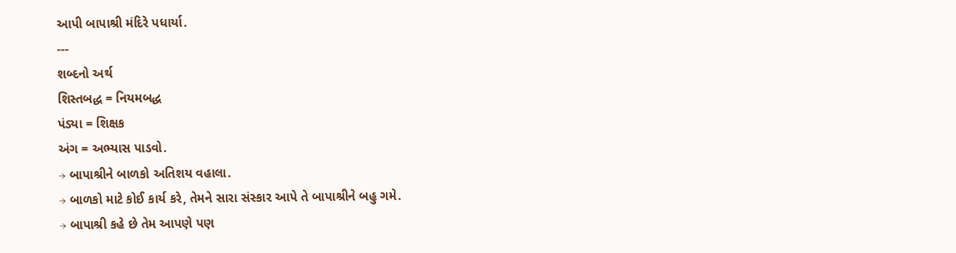આપી બાપાશ્રી મંદિરે પધાર્યા.
---
શબ્દનો અર્થ
શિસ્તબદ્ધ = નિયમબદ્ધ
પંડ્યા = શિક્ષક
અંગ = અભ્યાસ પાડવો.
→ બાપાશ્રીને બાળકો અતિશય વહાલા.
→ બાળકો માટે કોઈ કાર્ય કરે, તેમને સારા સંસ્કાર આપે તે બાપાશ્રીને બહુ ગમે.
→ બાપાશ્રી કહે છે તેમ આપણે પણ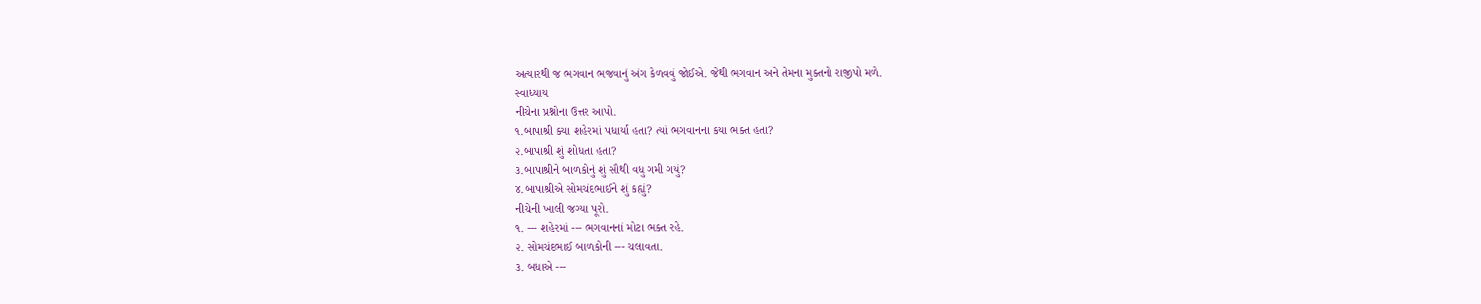અત્યારથી જ ભગવાન ભજવાનું અંગ કેળવવું જોઈએ. જેથી ભગવાન અને તેમના મુક્તનો રાજીપો મળે.
સ્વાધ્યાય
નીચેના પ્રશ્નોના ઉત્તર આપો.
૧.બાપાશ્રી ક્યા શહેરમાં પધાર્યા હતા? ત્યાં ભગવાનના કયા ભક્ત હતા?
૨.બાપાશ્રી શું શોધતા હતા?
૩.બાપાશ્રીને બાળકોનું શું સૌથી વધુ ગમી ગયું?
૪.બાપાશ્રીએ સોમચંદભાઈને શું કહ્યું?
નીચેની ખાલી જગ્યા પૂરો.
૧. --- શહેરમાં --- ભગવાનનાં મોટા ભક્ત રહે.
૨. સોમચંદભાઈ બાળકોની --- ચલાવતા.
૩. બધાએ ---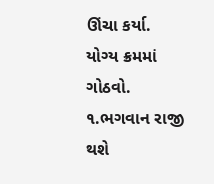ઊંચા કર્યા.
યોગ્ય ક્રમમાં ગોઠવો.
૧.ભગવાન રાજી થશે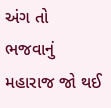અંગ તો ભજવાનું મહારાજ જો થઈ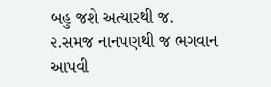બહુ જશે અત્યારથી જ.
૨.સમજ નાનપણથી જ ભગવાન આપવી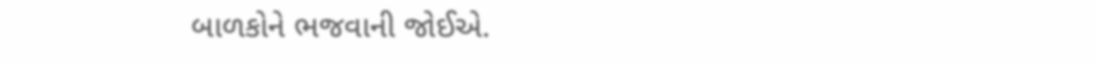બાળકોને ભજવાની જોઈએ.